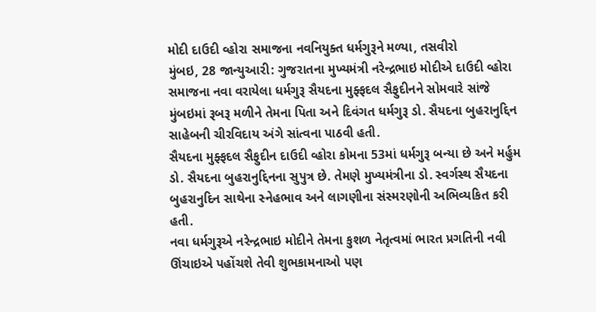મોદી દાઉદી વ્હોરા સમાજના નવનિયુક્ત ધર્મગુરૂને મળ્યા, તસવીરો
મુંબઇ, 28 જાન્યુઆરી: ગુજરાતના મુખ્યમંત્રી નરેન્દ્રભાઇ મોદીએ દાઉદી વ્હોરા સમાજના નવા વરાયેલા ધર્મગુરૂ સૈયદના મુફ્ફદલ સૈફુદીનને સોમવારે સાંજે મુંબઇમાં રૂબરૂ મળીને તેમના પિતા અને દિવંગત ધર્મગુરૂ ડો. સૈયદના બુહરાનુદ્દિન સાહેબની ચીરવિદાય અંગે સાંત્વના પાઠવી હતી.
સૈયદના મુફ્ફદલ સૈફુદીન દાઉદી વ્હોરા કોમના 53માં ધર્મગુરૂ બન્યા છે અને મર્હુમ ડો. સૈયદના બુહરાનુદ્દિનના સુપુત્ર છે. તેમણે મુખ્યમંત્રીના ડો. સ્વર્ગસ્થ સૈયદના બુહરાનુદિન સાથેના સ્નેહભાવ અને લાગણીના સંસ્મરણોની અભિવ્યકિત કરી હતી.
નવા ધર્મગુરૂએ નરેન્દ્રભાઇ મોદીને તેમના કુશળ નેતૃત્વમાં ભારત પ્રગતિની નવી ઊંચાઇએ પહોંચશે તેવી શુભકામનાઓ પણ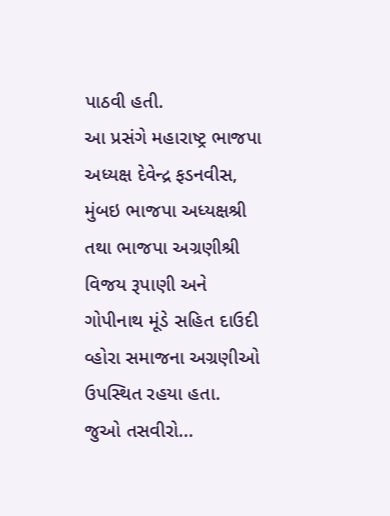પાઠવી હતી.
આ પ્રસંગે મહારાષ્ટ્ર ભાજપા અધ્યક્ષ દેવેન્દ્ર ફડનવીસ, મુંબઇ ભાજપા અધ્યક્ષશ્રી તથા ભાજપા અગ્રણીશ્રી વિજય રૂપાણી અને ગોપીનાથ મૂંડે સહિત દાઉદી વ્હોરા સમાજના અગ્રણીઓ ઉપસ્થિત રહયા હતા.
જુઓ તસવીરો...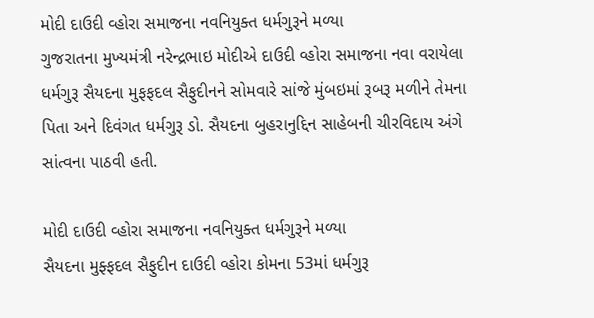મોદી દાઉદી વ્હોરા સમાજના નવનિયુક્ત ધર્મગુરૂને મળ્યા
ગુજરાતના મુખ્યમંત્રી નરેન્દ્રભાઇ મોદીએ દાઉદી વ્હોરા સમાજના નવા વરાયેલા ધર્મગુરૂ સૈયદના મુફફદલ સૈફુદીનને સોમવારે સાંજે મુંબઇમાં રૂબરૂ મળીને તેમના પિતા અને દિવંગત ધર્મગુરૂ ડો. સૈયદના બુહરાનુદ્દિન સાહેબની ચીરવિદાય અંગે સાંત્વના પાઠવી હતી.

મોદી દાઉદી વ્હોરા સમાજના નવનિયુક્ત ધર્મગુરૂને મળ્યા
સૈયદના મુફ્ફદલ સૈફુદીન દાઉદી વ્હોરા કોમના 53માં ધર્મગુરૂ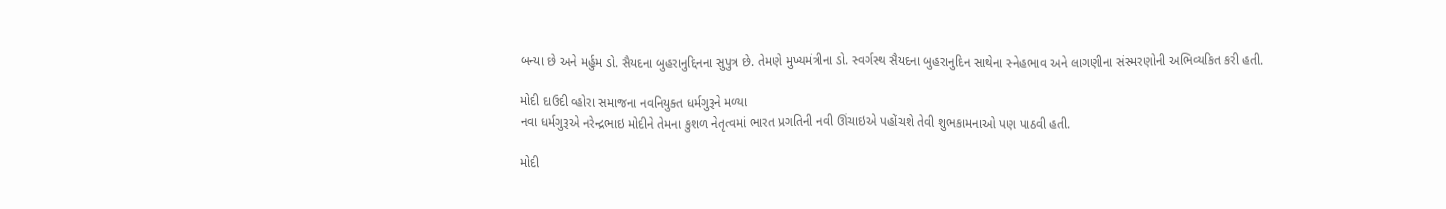બન્યા છે અને મર્હુમ ડો. સૈયદના બુહરાનુદ્દિનના સુપુત્ર છે. તેમણે મુખ્યમંત્રીના ડો. સ્વર્ગસ્થ સૈયદના બુહરાનુદિન સાથેના સ્નેહભાવ અને લાગણીના સંસ્મરણોની અભિવ્યકિત કરી હતી.

મોદી દાઉદી વ્હોરા સમાજના નવનિયુક્ત ધર્મગુરૂને મળ્યા
નવા ધર્મગુરૂએ નરેન્દ્રભાઇ મોદીને તેમના કુશળ નેતૃત્વમાં ભારત પ્રગતિની નવી ઊંચાઇએ પહોંચશે તેવી શુભકામનાઓ પણ પાઠવી હતી.

મોદી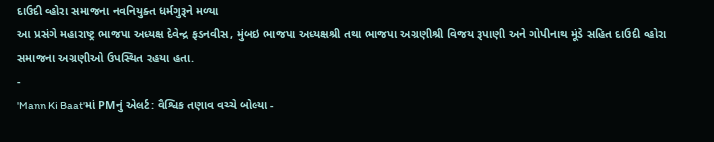દાઉદી વ્હોરા સમાજના નવનિયુક્ત ધર્મગુરૂને મળ્યા
આ પ્રસંગે મહારાષ્ટ્ર ભાજપા અધ્યક્ષ દેવેન્દ્ર ફડનવીસ, મુંબઇ ભાજપા અધ્યક્ષશ્રી તથા ભાજપા અગ્રણીશ્રી વિજય રૂપાણી અને ગોપીનાથ મૂંડે સહિત દાઉદી વ્હોરા સમાજના અગ્રણીઓ ઉપસ્થિત રહયા હતા.
-
'Mann Ki Baat'માં PMનું એલર્ટ: વૈશ્વિક તણાવ વચ્ચે બોલ્યા -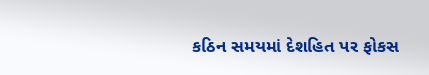કઠિન સમયમાં દેશહિત પર ફોકસ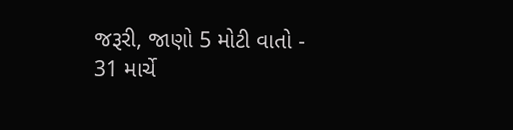જરૂરી, જાણો 5 મોટી વાતો -
31 માર્ચે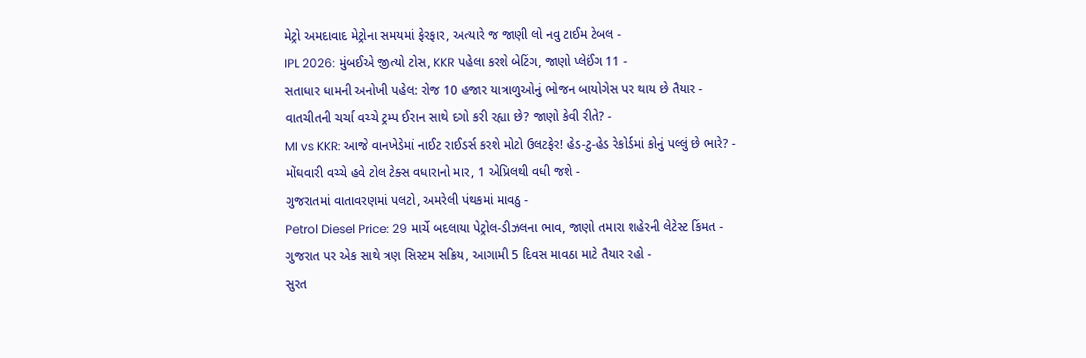મેટ્રો અમદાવાદ મેટ્રોના સમયમાં ફેરફાર, અત્યારે જ જાણી લો નવુ ટાઈમ ટેબલ -
IPL 2026: મુંબઈએ જીત્યો ટોસ, KKR પહેલા કરશે બેટિંગ, જાણો પ્લેઈંગ 11 -
સતાધાર ધામની અનોખી પહેલ: રોજ 10 હજાર યાત્રાળુઓનું ભોજન બાયોગેસ પર થાય છે તૈયાર -
વાતચીતની ચર્ચા વચ્ચે ટ્રમ્પ ઈરાન સાથે દગો કરી રહ્યા છે? જાણો કેવી રીતે? -
MI vs KKR: આજે વાનખેડેમાં નાઈટ રાઈડર્સ કરશે મોટો ઉલટફેર! હેડ-ટુ-હેડ રેકોર્ડમાં કોનું પલ્લું છે ભારે? -
મોંઘવારી વચ્ચે હવે ટોલ ટેક્સ વધારાનો માર, 1 એપ્રિલથી વધી જશે -
ગુજરાતમાં વાતાવરણમાં પલટો, અમરેલી પંથકમાં માવઠુ -
Petrol Diesel Price: 29 માર્ચે બદલાયા પેટ્રોલ-ડીઝલના ભાવ, જાણો તમારા શહેરની લેટેસ્ટ કિંમત -
ગુજરાત પર એક સાથે ત્રણ સિસ્ટમ સક્રિય, આગામી 5 દિવસ માવઠા માટે તૈયાર રહો -
સુરત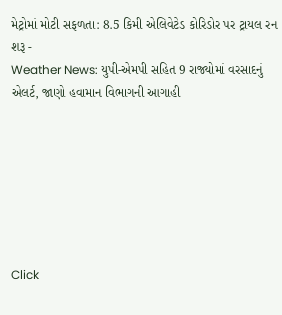મેટ્રોમાં મોટી સફળતા: 8.5 કિમી એલિવેટેડ કોરિડોર પર ટ્રાયલ રન શરૂ -
Weather News: યુપી-એમપી સહિત 9 રાજ્યોમાં વરસાદનું એલર્ટ, જાણો હવામાન વિભાગની આગાહી







Click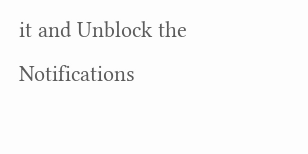it and Unblock the Notifications